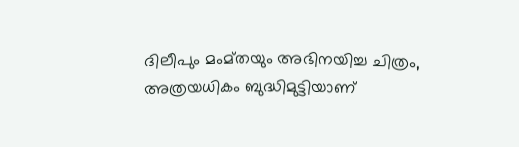ദിലീപും മംമ്തയും അഭിനയിച്ച ചിത്രം, അത്രയധികം ബുദ്ധിമുട്ടിയാണ്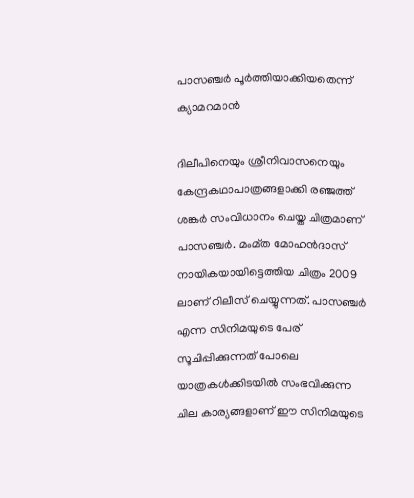പാസഞ്ചര്‍ പൂര്‍ത്തിയാക്കിയതെന്ന് ക്യാമറമാന്‍

ദിലീപിനെയും ശ്രീനിവാസനെയും കേന്ദ്രകഥാപാത്രങ്ങളാക്കി രഞ്ജത്ത് ശങ്കര്‍ സംവിധാനം ചെയ്ത ചിത്രമാണ് പാസഞ്ചര്‍. മംമ്ത മോഹന്‍ദാസ് നായികയായിട്ടെത്തിയ ചിത്രം 2009 ലാണ് റിലീസ് ചെയ്യുന്നത്. പാസഞ്ചര്‍ എന്ന സിനിമയുടെ പേര് സൂചിപ്പിക്കുന്നത് പോലെ യാത്രകള്‍ക്കിടയില്‍ സംഭവിക്കുന്ന ചില കാര്യങ്ങളാണ് ഈ സിനിമയുടെ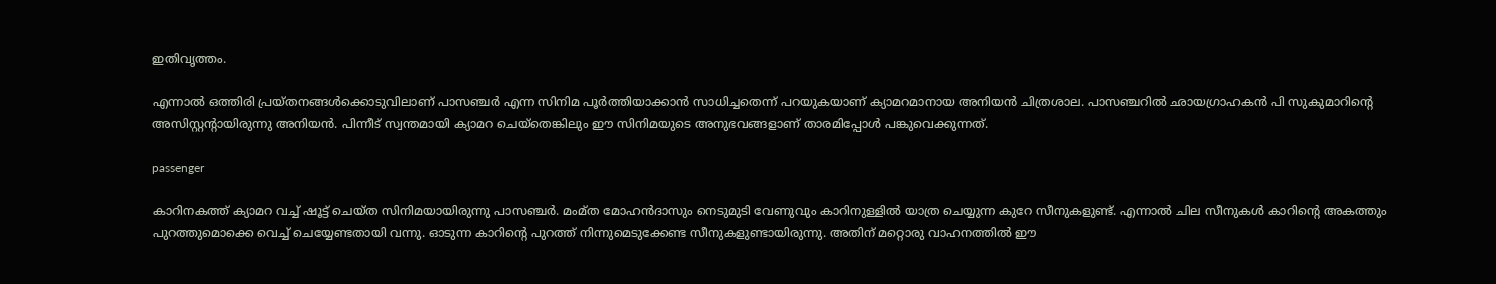ഇതിവൃത്തം.

എന്നാല്‍ ഒത്തിരി പ്രയ്തനങ്ങള്‍ക്കൊടുവിലാണ് പാസഞ്ചര്‍ എന്ന സിനിമ പൂര്‍ത്തിയാക്കാന്‍ സാധിച്ചതെന്ന് പറയുകയാണ് ക്യാമറമാനായ അനിയന്‍ ചിത്രശാല. പാസഞ്ചറില്‍ ഛായഗ്രാഹകന്‍ പി സുകുമാറിന്റെ അസിസ്റ്റന്റായിരുന്നു അനിയന്‍. പിന്നീട് സ്വന്തമായി ക്യാമറ ചെയ്‌തെങ്കിലും ഈ സിനിമയുടെ അനുഭവങ്ങളാണ് താരമിപ്പോള്‍ പങ്കുവെക്കുന്നത്.

passenger

കാറിനകത്ത് ക്യാമറ വച്ച് ഷൂട്ട് ചെയ്ത സിനിമയായിരുന്നു പാസഞ്ചര്‍. മംമ്ത മോഹന്‍ദാസും നെടുമുടി വേണുവും കാറിനുള്ളില്‍ യാത്ര ചെയ്യുന്ന കുറേ സീനുകളുണ്ട്. എന്നാല്‍ ചില സീനുകള്‍ കാറിന്റെ അകത്തും പുറത്തുമൊക്കെ വെച്ച് ചെയ്യേണ്ടതായി വന്നു. ഓടുന്ന കാറിന്റെ പുറത്ത് നിന്നുമെടുക്കേണ്ട സീനുകളുണ്ടായിരുന്നു. അതിന് മറ്റൊരു വാഹനത്തില്‍ ഈ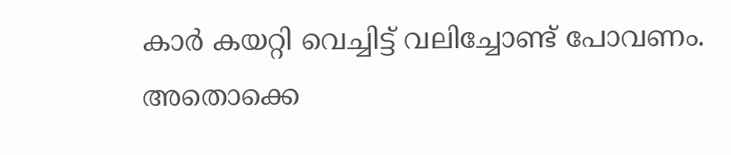കാര്‍ കയറ്റി വെച്ചിട്ട് വലിച്ചോണ്ട് പോവണം. അതൊക്കെ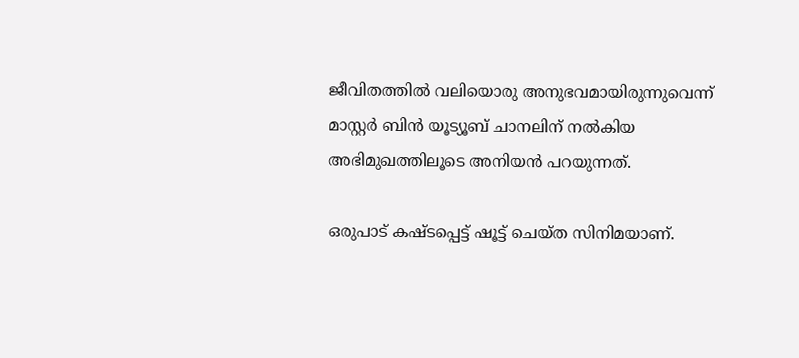ജീവിതത്തില്‍ വലിയൊരു അനുഭവമായിരുന്നുവെന്ന് മാസ്റ്റര്‍ ബിന്‍ യൂട്യൂബ് ചാനലിന് നല്‍കിയ അഭിമുഖത്തിലൂടെ അനിയന്‍ പറയുന്നത്.

ഒരുപാട് കഷ്ടപ്പെട്ട് ഷൂട്ട് ചെയ്ത സിനിമയാണ്.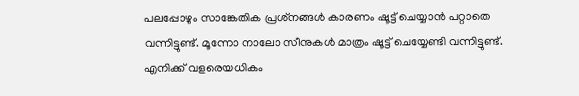പലപ്പോഴും സാങ്കേതിക പ്രശ്‌നങ്ങള്‍ കാരണം ഷൂട്ട് ചെയ്യാന്‍ പറ്റാതെ വന്നിട്ടുണ്ട്. മൂന്നോ നാലോ സീനുകള്‍ മാത്രം ഷൂട്ട് ചെയ്യേണ്ടി വന്നിട്ടുണ്ട്. എനിക്ക് വളരെയധികം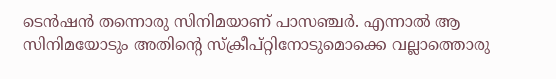ടെന്‍ഷന്‍ തന്നൊരു സിനിമയാണ് പാസഞ്ചര്‍. എന്നാല്‍ ആ സിനിമയോടും അതിന്റെ സ്‌ക്രീപ്റ്റിനോടുമൊക്കെ വല്ലാത്തൊരു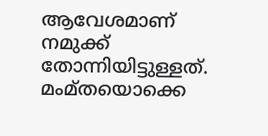ആവേശമാണ് നമുക്ക് തോന്നിയിട്ടുള്ളത്. മംമ്തയൊക്കെ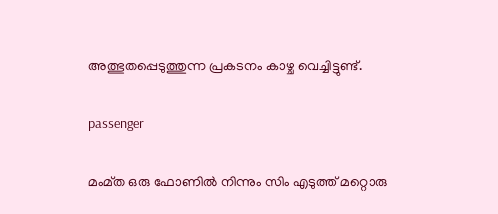അത്ഭുതപ്പെടുത്തുന്ന പ്രകടനം കാഴ്ച വെച്ചിട്ടുണ്ട്.

passenger

മംമ്ത ഒരു ഫോണില്‍ നിന്നും സിം എടുത്ത് മറ്റൊരു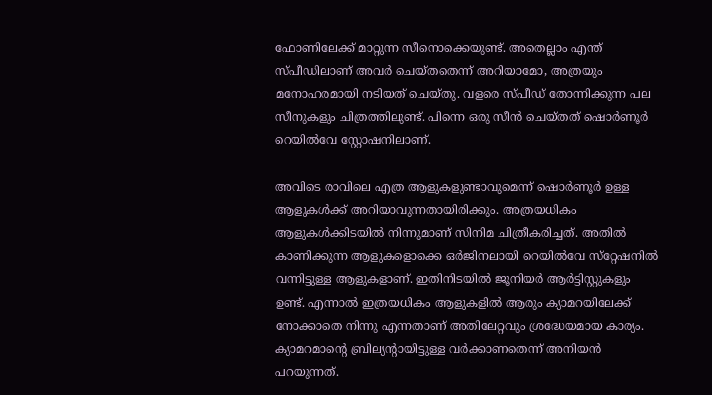ഫോണിലേക്ക് മാറ്റുന്ന സീനൊക്കെയുണ്ട്. അതെല്ലാം എന്ത് സ്പീഡിലാണ് അവര്‍ ചെയ്തതെന്ന് അറിയാമോ, അത്രയും മനോഹരമായി നടിയത് ചെയ്തു. വളരെ സ്പീഡ് തോന്നിക്കുന്ന പല സീനുകളും ചിത്രത്തിലുണ്ട്. പിന്നെ ഒരു സീന്‍ ചെയ്തത് ഷൊര്‍ണൂര്‍ റെയില്‍വേ സ്റ്റോഷനിലാണ്.

അവിടെ രാവിലെ എത്ര ആളുകളുണ്ടാവുമെന്ന് ഷൊര്‍ണൂര്‍ ഉള്ള ആളുകള്‍ക്ക് അറിയാവുന്നതായിരിക്കും. അത്രയധികം ആളുകള്‍ക്കിടയില്‍ നിന്നുമാണ് സിനിമ ചിത്രീകരിച്ചത്. അതില്‍ കാണിക്കുന്ന ആളുകളൊക്കെ ഒര്‍ജിനലായി റെയില്‍വേ സ്‌റ്റേഷനില്‍ വന്നിട്ടുള്ള ആളുകളാണ്. ഇതിനിടയില്‍ ജൂനിയര്‍ ആര്‍ട്ടിസ്റ്റുകളും ഉണ്ട്. എന്നാല്‍ ഇത്രയധികം ആളുകളില്‍ ആരും ക്യാമറയിലേക്ക് നോക്കാതെ നിന്നു എന്നതാണ് അതിലേറ്റവും ശ്രദ്ധേയമായ കാര്യം. ക്യാമറമാന്റെ ബ്രില്യന്റായിട്ടുള്ള വര്‍ക്കാണതെന്ന് അനിയന്‍ പറയുന്നത്.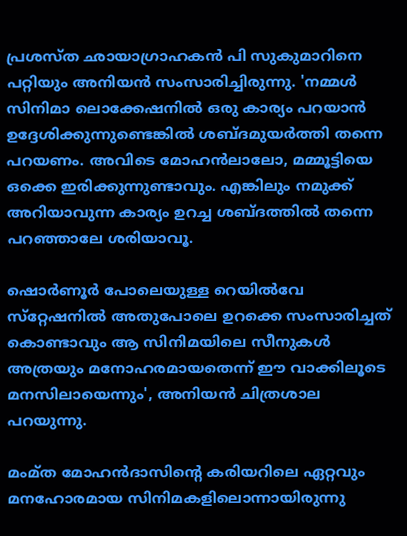പ്രശസ്ത ഛായാഗ്രാഹകന്‍ പി സുകുമാറിനെ പറ്റിയും അനിയന്‍ സംസാരിച്ചിരുന്നു. 'നമ്മള്‍ സിനിമാ ലൊക്കേഷനില്‍ ഒരു കാര്യം പറയാന്‍ ഉദ്ദേശിക്കുന്നുണ്ടെങ്കില്‍ ശബ്ദമുയര്‍ത്തി തന്നെ പറയണം. അവിടെ മോഹന്‍ലാലോ, മമ്മൂട്ടിയെ ഒക്കെ ഇരിക്കുന്നുണ്ടാവും. എങ്കിലും നമുക്ക് അറിയാവുന്ന കാര്യം ഉറച്ച ശബ്ദത്തില്‍ തന്നെ പറഞ്ഞാലേ ശരിയാവൂ.

ഷൊര്‍ണൂര്‍ പോലെയുള്ള റെയില്‍വേ സ്‌റ്റേഷനില്‍ അതുപോലെ ഉറക്കെ സംസാരിച്ചത് കൊണ്ടാവും ആ സിനിമയിലെ സീനുകള്‍ അത്രയും മനോഹരമായതെന്ന് ഈ വാക്കിലൂടെ മനസിലായെന്നും', അനിയന്‍ ചിത്രശാല പറയുന്നു.

മംമ്ത മോഹന്‍ദാസിന്റെ കരിയറിലെ ഏറ്റവും മനഹോരമായ സിനിമകളിലൊന്നായിരുന്നു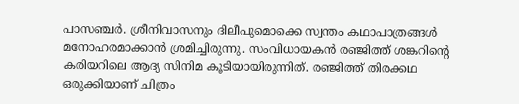പാസഞ്ചര്‍. ശ്രീനിവാസനും ദിലീപുമൊക്കെ സ്വന്തം കഥാപാത്രങ്ങള്‍ മനോഹരമാക്കാന്‍ ശ്രമിച്ചിരുന്നു. സംവിധായകന്‍ രഞ്ജിത്ത് ശങ്കറിന്റെ കരിയറിലെ ആദ്യ സിനിമ കൂടിയായിരുന്നിത്. രഞ്ജിത്ത് തിരക്കഥ ഒരുക്കിയാണ് ചിത്രം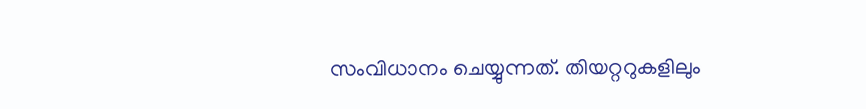സംവിധാനം ചെയ്യുന്നത്. തിയറ്ററുകളിലും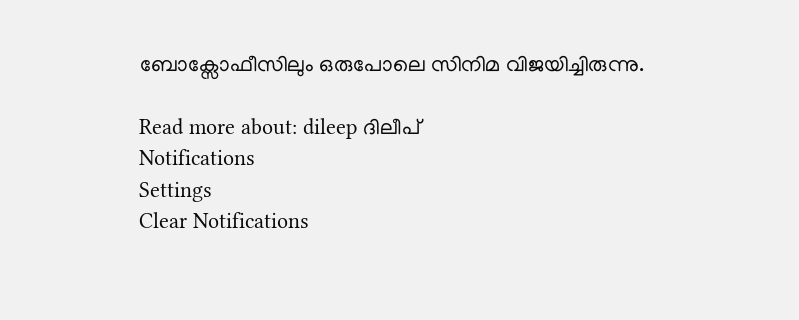ബോക്സോഫീസിലും ഒരുപോലെ സിനിമ വിജയിച്ചിരുന്നു.

Read more about: dileep ദിലീപ്
Notifications
Settings
Clear Notifications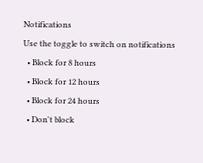Notifications
Use the toggle to switch on notifications
  • Block for 8 hours
  • Block for 12 hours
  • Block for 24 hours
  • Don't block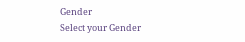Gender
Select your Gender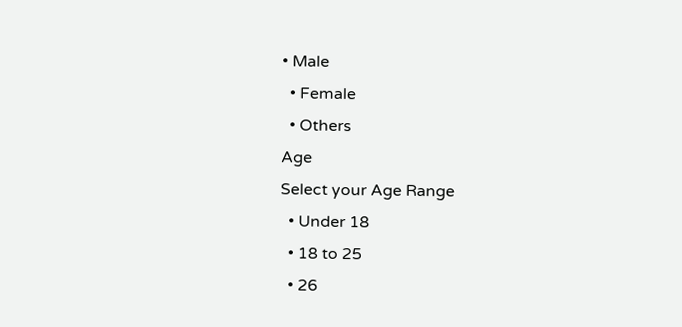• Male
  • Female
  • Others
Age
Select your Age Range
  • Under 18
  • 18 to 25
  • 26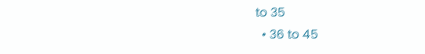to 35
  • 36 to 45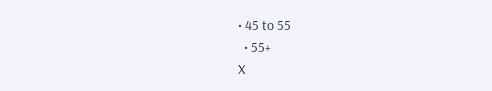• 45 to 55
  • 55+
X